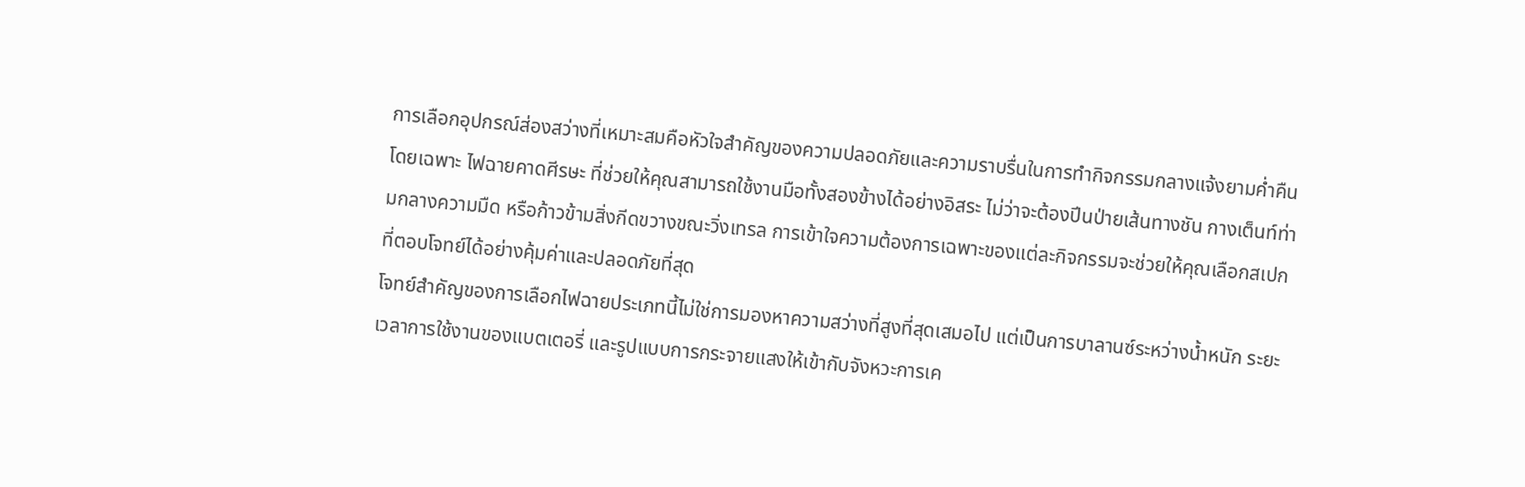การเลือกอุปกรณ์ส่องสว่างที่เหมาะสมคือหัวใจสำคัญของความปลอดภัยและความราบรื่นในการทำกิจกรรมกลางแจ้งยามค่ำคืน โดยเฉพาะ ไฟฉายคาดศีรษะ ที่ช่วยให้คุณสามารถใช้งานมือทั้งสองข้างได้อย่างอิสระ ไม่ว่าจะต้องปีนป่ายเส้นทางชัน กางเต็นท์ท่ามกลางความมืด หรือก้าวข้ามสิ่งกีดขวางขณะวิ่งเทรล การเข้าใจความต้องการเฉพาะของแต่ละกิจกรรมจะช่วยให้คุณเลือกสเปกที่ตอบโจทย์ได้อย่างคุ้มค่าและปลอดภัยที่สุด
โจทย์สำคัญของการเลือกไฟฉายประเภทนี้ไม่ใช่การมองหาความสว่างที่สูงที่สุดเสมอไป แต่เป็นการบาลานซ์ระหว่างน้ำหนัก ระยะเวลาการใช้งานของแบตเตอรี่ และรูปแบบการกระจายแสงให้เข้ากับจังหวะการเค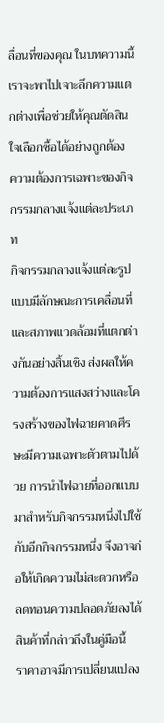ลื่อนที่ของคุณ ในบทความนี้เราจะพาไปเจาะลึกความแตกต่างเพื่อช่วยให้คุณตัดสินใจเลือกซื้อได้อย่างถูกต้อง
ความต้องการเฉพาะของกิจกรรมกลางแจ้งแต่ละประเภท
กิจกรรมกลางแจ้งแต่ละรูปแบบมีลักษณะการเคลื่อนที่และสภาพแวดล้อมที่แตกต่างกันอย่างสิ้นเชิง ส่งผลให้ความต้องการแสงสว่างและโครงสร้างของไฟฉายคาดศีรษะมีความเฉพาะตัวตามไปด้วย การนำไฟฉายที่ออกแบบมาสำหรับกิจกรรมหนึ่งไปใช้กับอีกกิจกรรมหนึ่ง จึงอาจก่อให้เกิดความไม่สะดวกหรือลดทอนความปลอดภัยลงได้
สินค้าที่กล่าวถึงในคู่มือนี้
ราคาอาจมีการเปลี่ยนแปลง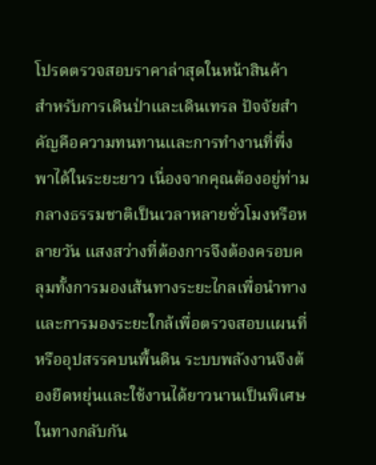โปรดตรวจสอบราคาล่าสุดในหน้าสินค้า
สำหรับการเดินป่าและเดินเทรล ปัจจัยสำคัญคือความทนทานและการทำงานที่พึ่งพาได้ในระยะยาว เนื่องจากคุณต้องอยู่ท่ามกลางธรรมชาติเป็นเวลาหลายชั่วโมงหรือหลายวัน แสงสว่างที่ต้องการจึงต้องครอบคลุมทั้งการมองเส้นทางระยะไกลเพื่อนำทาง และการมองระยะใกล้เพื่อตรวจสอบแผนที่หรืออุปสรรคบนพื้นดิน ระบบพลังงานจึงต้องยืดหยุ่นและใช้งานได้ยาวนานเป็นพิเศษ
ในทางกลับกัน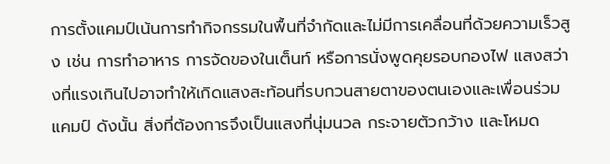การตั้งแคมป์เน้นการทำกิจกรรมในพื้นที่จำกัดและไม่มีการเคลื่อนที่ด้วยความเร็วสูง เช่น การทำอาหาร การจัดของในเต็นท์ หรือการนั่งพูดคุยรอบกองไฟ แสงสว่างที่แรงเกินไปอาจทำให้เกิดแสงสะท้อนที่รบกวนสายตาของตนเองและเพื่อนร่วมแคมป์ ดังนั้น สิ่งที่ต้องการจึงเป็นแสงที่นุ่มนวล กระจายตัวกว้าง และโหมด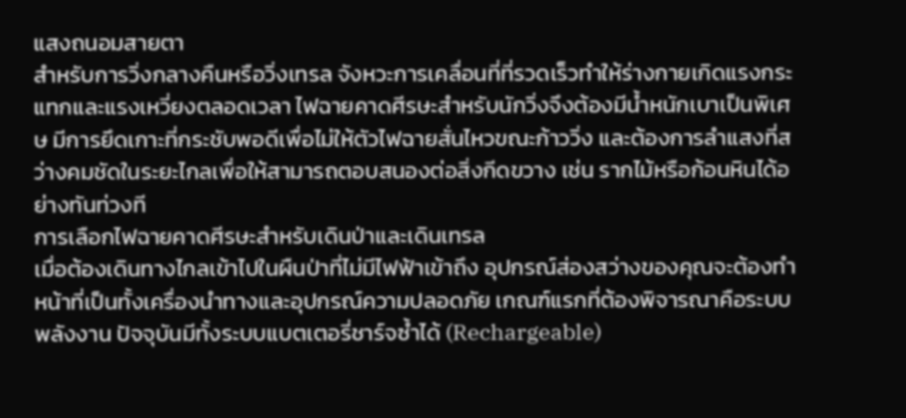แสงถนอมสายตา
สำหรับการวิ่งกลางคืนหรือวิ่งเทรล จังหวะการเคลื่อนที่ที่รวดเร็วทำให้ร่างกายเกิดแรงกระแทกและแรงเหวี่ยงตลอดเวลา ไฟฉายคาดศีรษะสำหรับนักวิ่งจึงต้องมีน้ำหนักเบาเป็นพิเศษ มีการยึดเกาะที่กระชับพอดีเพื่อไม่ให้ตัวไฟฉายสั่นไหวขณะก้าววิ่ง และต้องการลำแสงที่สว่างคมชัดในระยะไกลเพื่อให้สามารถตอบสนองต่อสิ่งกีดขวาง เช่น รากไม้หรือก้อนหินได้อย่างทันท่วงที
การเลือกไฟฉายคาดศีรษะสำหรับเดินป่าและเดินเทรล
เมื่อต้องเดินทางไกลเข้าไปในผืนป่าที่ไม่มีไฟฟ้าเข้าถึง อุปกรณ์ส่องสว่างของคุณจะต้องทำหน้าที่เป็นทั้งเครื่องนำทางและอุปกรณ์ความปลอดภัย เกณฑ์แรกที่ต้องพิจารณาคือระบบพลังงาน ปัจจุบันมีทั้งระบบแบตเตอรี่ชาร์จซ้ำได้ (Rechargeable)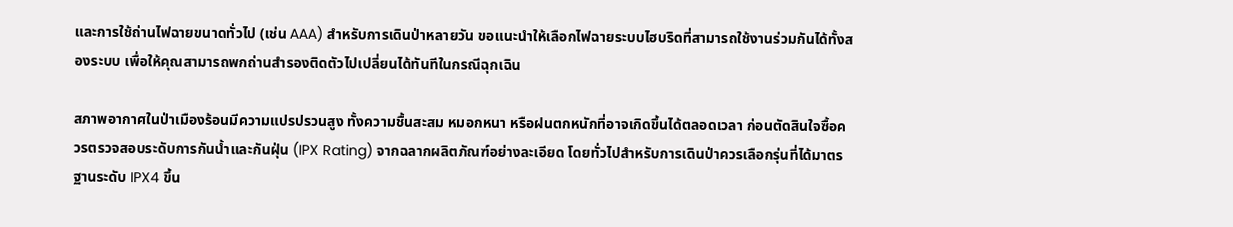และการใช้ถ่านไฟฉายขนาดทั่วไป (เช่น AAA) สำหรับการเดินป่าหลายวัน ขอแนะนำให้เลือกไฟฉายระบบไฮบริดที่สามารถใช้งานร่วมกันได้ทั้งสองระบบ เพื่อให้คุณสามารถพกถ่านสำรองติดตัวไปเปลี่ยนได้ทันทีในกรณีฉุกเฉิน

สภาพอากาศในป่าเมืองร้อนมีความแปรปรวนสูง ทั้งความชื้นสะสม หมอกหนา หรือฝนตกหนักที่อาจเกิดขึ้นได้ตลอดเวลา ก่อนตัดสินใจซื้อควรตรวจสอบระดับการกันน้ำและกันฝุ่น (IPX Rating) จากฉลากผลิตภัณฑ์อย่างละเอียด โดยทั่วไปสำหรับการเดินป่าควรเลือกรุ่นที่ได้มาตรฐานระดับ IPX4 ขึ้น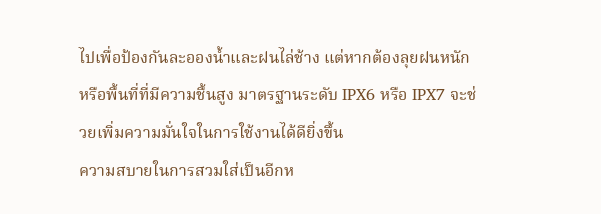ไปเพื่อป้องกันละอองน้ำและฝนไล่ช้าง แต่หากต้องลุยฝนหนักหรือพื้นที่ที่มีความชื้นสูง มาตรฐานระดับ IPX6 หรือ IPX7 จะช่วยเพิ่มความมั่นใจในการใช้งานได้ดียิ่งขึ้น
ความสบายในการสวมใส่เป็นอีกห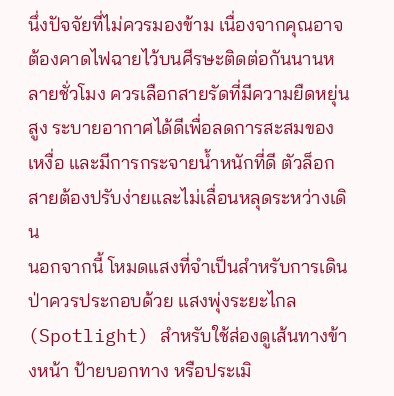นึ่งปัจจัยที่ไม่ควรมองข้าม เนื่องจากคุณอาจต้องคาดไฟฉายไว้บนศีรษะติดต่อกันนานหลายชั่วโมง ควรเลือกสายรัดที่มีความยืดหยุ่นสูง ระบายอากาศได้ดีเพื่อลดการสะสมของเหงื่อ และมีการกระจายน้ำหนักที่ดี ตัวล็อกสายต้องปรับง่ายและไม่เลื่อนหลุดระหว่างเดิน
นอกจากนี้ โหมดแสงที่จำเป็นสำหรับการเดินป่าควรประกอบด้วย แสงพุ่งระยะไกล (Spotlight) สำหรับใช้ส่องดูเส้นทางข้างหน้า ป้ายบอกทาง หรือประเมิ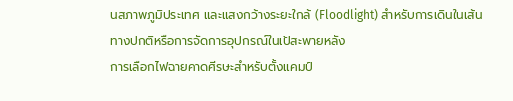นสภาพภูมิประเทศ และแสงกว้างระยะใกล้ (Floodlight) สำหรับการเดินในเส้นทางปกติหรือการจัดการอุปกรณ์ในเป้สะพายหลัง
การเลือกไฟฉายคาดศีรษะสำหรับตั้งแคมป์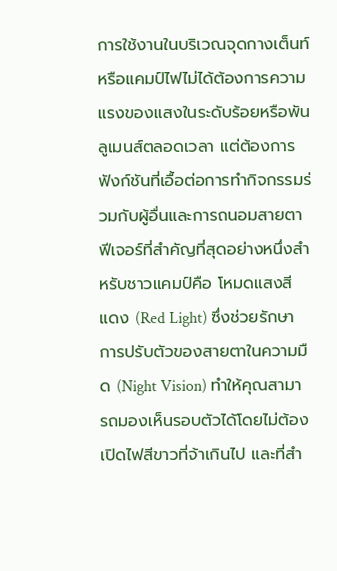การใช้งานในบริเวณจุดกางเต็นท์หรือแคมป์ไฟไม่ได้ต้องการความแรงของแสงในระดับร้อยหรือพันลูเมนส์ตลอดเวลา แต่ต้องการฟังก์ชันที่เอื้อต่อการทำกิจกรรมร่วมกับผู้อื่นและการถนอมสายตา ฟีเจอร์ที่สำคัญที่สุดอย่างหนึ่งสำหรับชาวแคมป์คือ โหมดแสงสีแดง (Red Light) ซึ่งช่วยรักษาการปรับตัวของสายตาในความมืด (Night Vision) ทำให้คุณสามารถมองเห็นรอบตัวได้โดยไม่ต้องเปิดไฟสีขาวที่จ้าเกินไป และที่สำ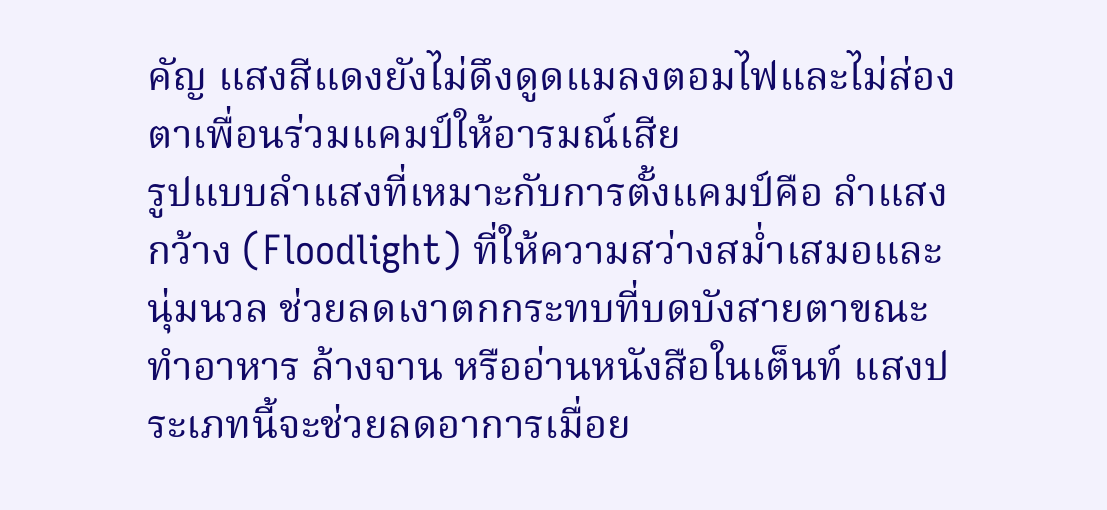คัญ แสงสีแดงยังไม่ดึงดูดแมลงตอมไฟและไม่ส่องตาเพื่อนร่วมแคมป์ให้อารมณ์เสีย
รูปแบบลำแสงที่เหมาะกับการตั้งแคมป์คือ ลำแสงกว้าง (Floodlight) ที่ให้ความสว่างสม่ำเสมอและนุ่มนวล ช่วยลดเงาตกกระทบที่บดบังสายตาขณะทำอาหาร ล้างจาน หรืออ่านหนังสือในเต็นท์ แสงประเภทนี้จะช่วยลดอาการเมื่อย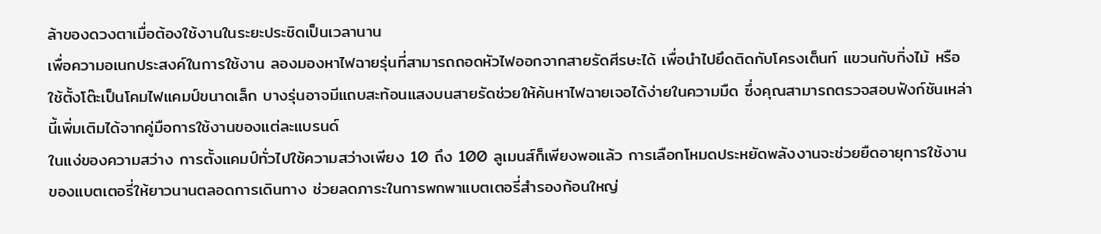ล้าของดวงตาเมื่อต้องใช้งานในระยะประชิดเป็นเวลานาน
เพื่อความอเนกประสงค์ในการใช้งาน ลองมองหาไฟฉายรุ่นที่สามารถถอดหัวไฟออกจากสายรัดศีรษะได้ เพื่อนำไปยึดติดกับโครงเต็นท์ แขวนกับกิ่งไม้ หรือใช้ตั้งโต๊ะเป็นโคมไฟแคมป์ขนาดเล็ก บางรุ่นอาจมีแถบสะท้อนแสงบนสายรัดช่วยให้ค้นหาไฟฉายเจอได้ง่ายในความมืด ซึ่งคุณสามารถตรวจสอบฟังก์ชันเหล่านี้เพิ่มเติมได้จากคู่มือการใช้งานของแต่ละแบรนด์
ในแง่ของความสว่าง การตั้งแคมป์ทั่วไปใช้ความสว่างเพียง 10 ถึง 100 ลูเมนส์ก็เพียงพอแล้ว การเลือกโหมดประหยัดพลังงานจะช่วยยืดอายุการใช้งานของแบตเตอรี่ให้ยาวนานตลอดการเดินทาง ช่วยลดภาระในการพกพาแบตเตอรี่สำรองก้อนใหญ่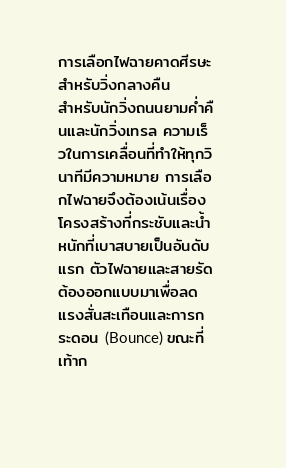การเลือกไฟฉายคาดศีรษะสำหรับวิ่งกลางคืน
สำหรับนักวิ่งถนนยามค่ำคืนและนักวิ่งเทรล ความเร็วในการเคลื่อนที่ทำให้ทุกวินาทีมีความหมาย การเลือกไฟฉายจึงต้องเน้นเรื่องโครงสร้างที่กระชับและน้ำหนักที่เบาสบายเป็นอันดับแรก ตัวไฟฉายและสายรัดต้องออกแบบมาเพื่อลดแรงสั่นสะเทือนและการกระดอน (Bounce) ขณะที่เท้าก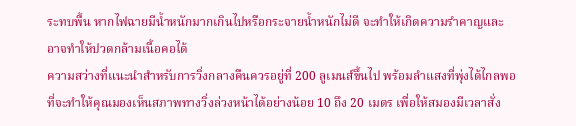ระทบพื้น หากไฟฉายมีน้ำหนักมากเกินไปหรือกระจายน้ำหนักไม่ดี จะทำให้เกิดความรำคาญและอาจทำให้ปวดกล้ามเนื้อคอได้
ความสว่างที่แนะนำสำหรับการวิ่งกลางคืนควรอยู่ที่ 200 ลูเมนส์ขึ้นไป พร้อมลำแสงที่พุ่งได้ไกลพอที่จะทำให้คุณมองเห็นสภาพทางวิ่งล่วงหน้าได้อย่างน้อย 10 ถึง 20 เมตร เพื่อให้สมองมีเวลาสั่ง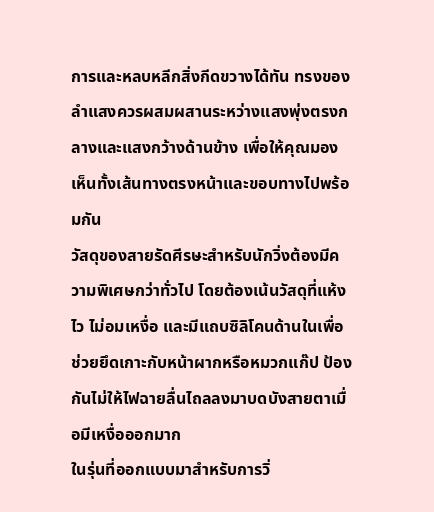การและหลบหลีกสิ่งกีดขวางได้ทัน ทรงของลำแสงควรผสมผสานระหว่างแสงพุ่งตรงกลางและแสงกว้างด้านข้าง เพื่อให้คุณมองเห็นทั้งเส้นทางตรงหน้าและขอบทางไปพร้อมกัน
วัสดุของสายรัดศีรษะสำหรับนักวิ่งต้องมีความพิเศษกว่าทั่วไป โดยต้องเน้นวัสดุที่แห้งไว ไม่อมเหงื่อ และมีแถบซิลิโคนด้านในเพื่อช่วยยึดเกาะกับหน้าผากหรือหมวกแก๊ป ป้องกันไม่ให้ไฟฉายลื่นไถลลงมาบดบังสายตาเมื่อมีเหงื่อออกมาก
ในรุ่นที่ออกแบบมาสำหรับการวิ่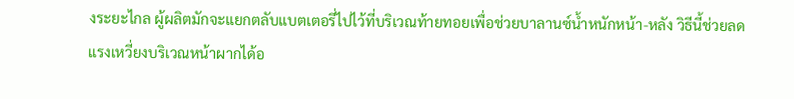งระยะไกล ผู้ผลิตมักจะแยกตลับแบตเตอรี่ไปไว้ที่บริเวณท้ายทอยเพื่อช่วยบาลานซ์น้ำหนักหน้า-หลัง วิธีนี้ช่วยลดแรงเหวี่ยงบริเวณหน้าผากได้อ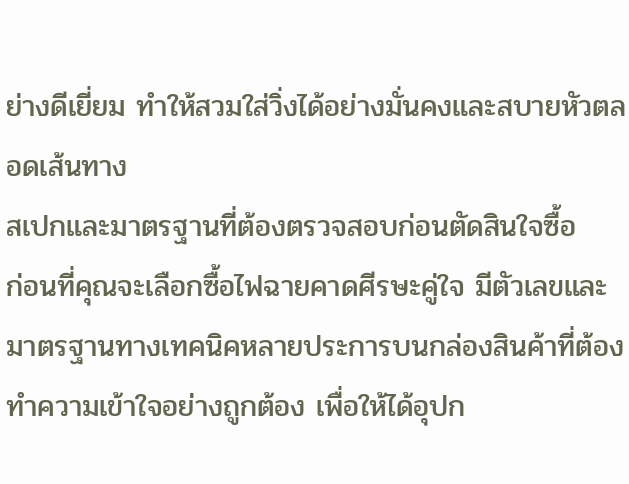ย่างดีเยี่ยม ทำให้สวมใส่วิ่งได้อย่างมั่นคงและสบายหัวตลอดเส้นทาง
สเปกและมาตรฐานที่ต้องตรวจสอบก่อนตัดสินใจซื้อ
ก่อนที่คุณจะเลือกซื้อไฟฉายคาดศีรษะคู่ใจ มีตัวเลขและมาตรฐานทางเทคนิคหลายประการบนกล่องสินค้าที่ต้องทำความเข้าใจอย่างถูกต้อง เพื่อให้ได้อุปก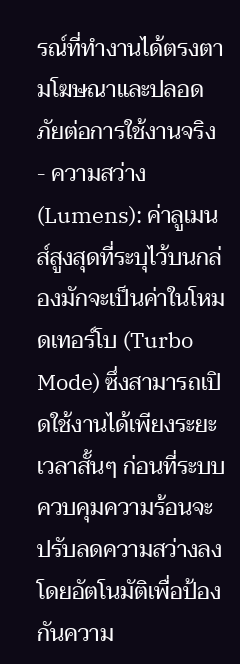รณ์ที่ทำงานได้ตรงตามโฆษณาและปลอดภัยต่อการใช้งานจริง
- ความสว่าง (Lumens): ค่าลูเมนส์สูงสุดที่ระบุไว้บนกล่องมักจะเป็นค่าในโหมดเทอร์โบ (Turbo Mode) ซึ่งสามารถเปิดใช้งานได้เพียงระยะเวลาสั้นๆ ก่อนที่ระบบควบคุมความร้อนจะปรับลดความสว่างลงโดยอัตโนมัติเพื่อป้องกันความ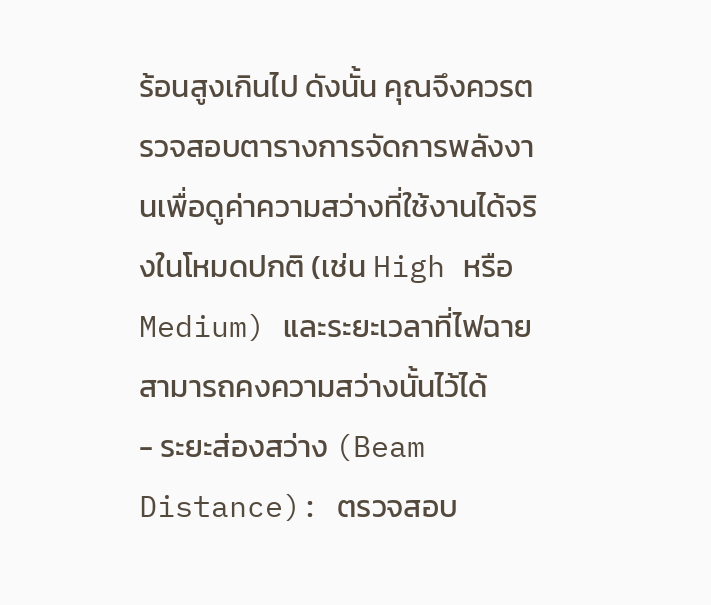ร้อนสูงเกินไป ดังนั้น คุณจึงควรตรวจสอบตารางการจัดการพลังงานเพื่อดูค่าความสว่างที่ใช้งานได้จริงในโหมดปกติ (เช่น High หรือ Medium) และระยะเวลาที่ไฟฉายสามารถคงความสว่างนั้นไว้ได้
- ระยะส่องสว่าง (Beam Distance): ตรวจสอบ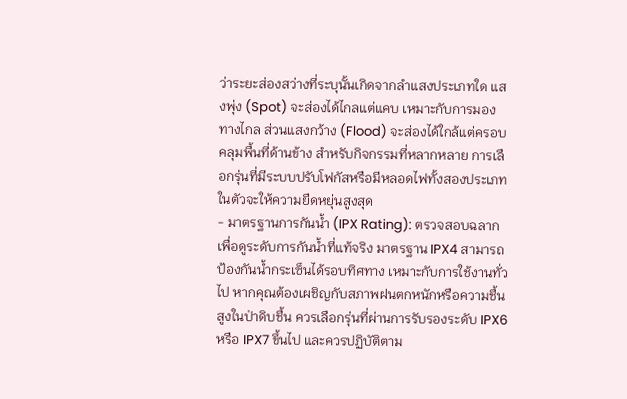ว่าระยะส่องสว่างที่ระบุนั้นเกิดจากลำแสงประเภทใด แสงพุ่ง (Spot) จะส่องได้ไกลแต่แคบ เหมาะกับการมองทางไกล ส่วนแสงกว้าง (Flood) จะส่องได้ใกล้แต่ครอบคลุมพื้นที่ด้านข้าง สำหรับกิจกรรมที่หลากหลาย การเลือกรุ่นที่มีระบบปรับโฟกัสหรือมีหลอดไฟทั้งสองประเภทในตัวจะให้ความยืดหยุ่นสูงสุด
- มาตรฐานการกันน้ำ (IPX Rating): ตรวจสอบฉลากเพื่อดูระดับการกันน้ำที่แท้จริง มาตรฐาน IPX4 สามารถป้องกันน้ำกระเซ็นได้รอบทิศทาง เหมาะกับการใช้งานทั่วไป หากคุณต้องเผชิญกับสภาพฝนตกหนักหรือความชื้นสูงในป่าดิบชื้น ควรเลือกรุ่นที่ผ่านการรับรองระดับ IPX6 หรือ IPX7 ขึ้นไป และควรปฏิบัติตาม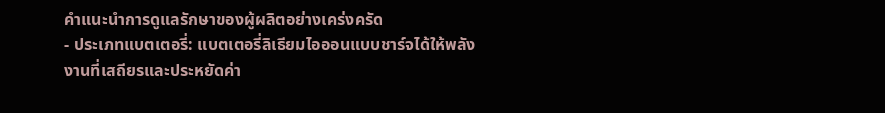คำแนะนำการดูแลรักษาของผู้ผลิตอย่างเคร่งครัด
- ประเภทแบตเตอรี่: แบตเตอรี่ลิเธียมไอออนแบบชาร์จได้ให้พลังงานที่เสถียรและประหยัดค่า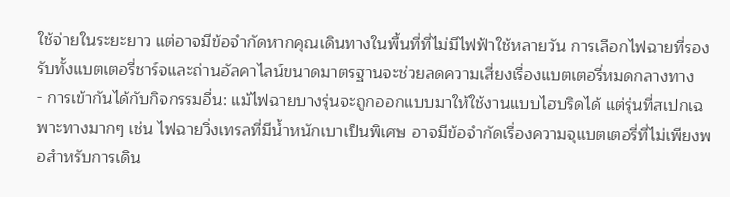ใช้จ่ายในระยะยาว แต่อาจมีข้อจำกัดหากคุณเดินทางในพื้นที่ที่ไม่มีไฟฟ้าใช้หลายวัน การเลือกไฟฉายที่รองรับทั้งแบตเตอรี่ชาร์จและถ่านอัลคาไลน์ขนาดมาตรฐานจะช่วยลดความเสี่ยงเรื่องแบตเตอรี่หมดกลางทาง
- การเข้ากันได้กับกิจกรรมอื่น: แม้ไฟฉายบางรุ่นจะถูกออกแบบมาให้ใช้งานแบบไฮบริดได้ แต่รุ่นที่สเปกเฉพาะทางมากๆ เช่น ไฟฉายวิ่งเทรลที่มีน้ำหนักเบาเป็นพิเศษ อาจมีข้อจำกัดเรื่องความจุแบตเตอรี่ที่ไม่เพียงพอสำหรับการเดิน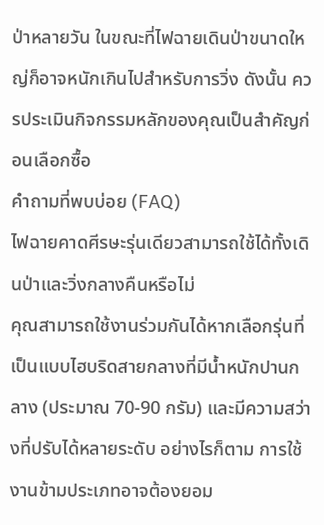ป่าหลายวัน ในขณะที่ไฟฉายเดินป่าขนาดใหญ่ก็อาจหนักเกินไปสำหรับการวิ่ง ดังนั้น ควรประเมินกิจกรรมหลักของคุณเป็นสำคัญก่อนเลือกซื้อ
คำถามที่พบบ่อย (FAQ)
ไฟฉายคาดศีรษะรุ่นเดียวสามารถใช้ได้ทั้งเดินป่าและวิ่งกลางคืนหรือไม่
คุณสามารถใช้งานร่วมกันได้หากเลือกรุ่นที่เป็นแบบไฮบริดสายกลางที่มีน้ำหนักปานกลาง (ประมาณ 70-90 กรัม) และมีความสว่างที่ปรับได้หลายระดับ อย่างไรก็ตาม การใช้งานข้ามประเภทอาจต้องยอม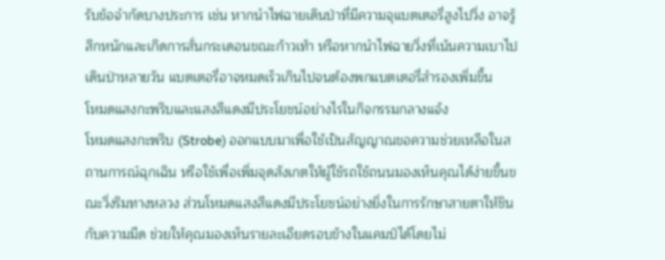รับข้อจำกัดบางประการ เช่น หากนำไฟฉายเดินป่าที่มีความจุแบตเตอรี่สูงไปวิ่ง อาจรู้สึกหนักและเกิดการสั่นกระเดอนขณะก้าวเท้า หรือหากนำไฟฉายวิ่งที่เน้นความเบาไปเดินป่าหลายวัน แบตเตอรี่อาจหมดเร็วเกินไปจนต้องพกแบตเตอรี่สำรองเพิ่มขึ้น
โหมดแสงกะพริบและแสงสีแดงมีประโยชน์อย่างไรในกิจกรรมกลางแจ้ง
โหมดแสงกะพริบ (Strobe) ออกแบบมาเพื่อใช้เป็นสัญญาณขอความช่วยเหลือในสถานการณ์ฉุกเฉิน หรือใช้เพื่อเพิ่มจุดสังเกตให้ผู้ใช้รถใช้ถนนมองเห็นคุณได้ง่ายขึ้นขณะวิ่งริมทางหลวง ส่วนโหมดแสงสีแดงมีประโยชน์อย่างยิ่งในการรักษาสายตาให้ชินกับความมืด ช่วยให้คุณมองเห็นรายละเอียดรอบข้างในแคมป์ได้โดยไม่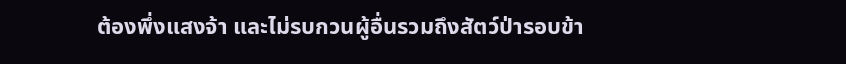ต้องพึ่งแสงจ้า และไม่รบกวนผู้อื่นรวมถึงสัตว์ป่ารอบข้า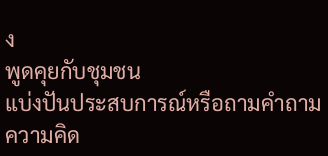ง
พูดคุยกับชุมชน
แบ่งปันประสบการณ์หรือถามคำถาม ความคิด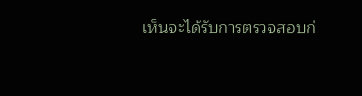เห็นจะได้รับการตรวจสอบก่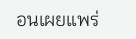อนเผยแพร่